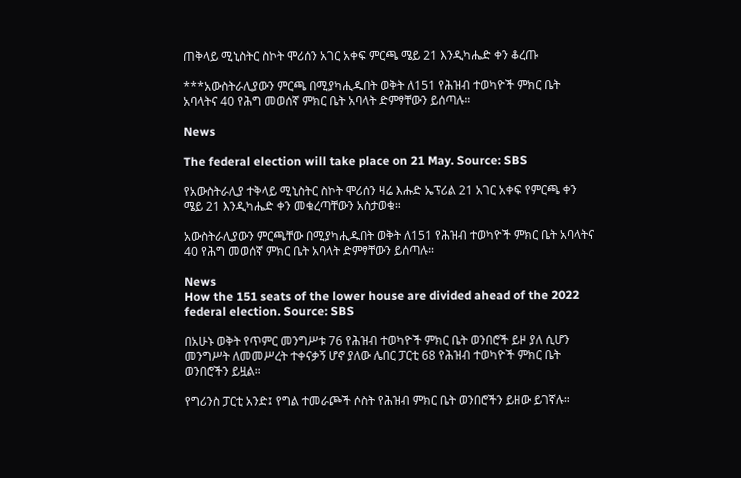ጠቅላይ ሚኒስትር ስኮት ሞሪሰን አገር አቀፍ ምርጫ ሜይ 21 እንዲካሔድ ቀን ቆረጡ

***አውስትራሊያውን ምርጫ በሚያካሒዱበት ወቅት ለ151 የሕዝብ ተወካዮች ምክር ቤት አባላትና 40 የሕግ መወሰኛ ምክር ቤት አባላት ድምፃቸውን ይሰጣሉ።

News

The federal election will take place on 21 May. Source: SBS

የአውስትራሊያ ተቅላይ ሚኒስትር ስኮት ሞሪሰን ዛሬ እሑድ ኤፕሪል 21 አገር አቀፍ የምርጫ ቀን ሜይ 21 እንዲካሔድ ቀን መቁረጣቸውን አስታወቁ።

አውስትራሊያውን ምርጫቸው በሚያካሒዱበት ወቅት ለ151 የሕዝብ ተወካዮች ምክር ቤት አባላትና 40 የሕግ መወሰኛ ምክር ቤት አባላት ድምፃቸውን ይሰጣሉ።

News
How the 151 seats of the lower house are divided ahead of the 2022 federal election. Source: SBS

በአሁኑ ወቅት የጥምር መንግሥቱ 76 የሕዝብ ተወካዮች ምክር ቤት ወንበሮች ይዞ ያለ ሲሆን መንግሥት ለመመሥረት ተቀናቃኝ ሆኖ ያለው ሌበር ፓርቲ 68 የሕዝብ ተወካዮች ምክር ቤት ወንበሮችን ይዟል።

የግሪንስ ፓርቲ አንድ፤ የግል ተመራጮች ሶስት የሕዝብ ምክር ቤት ወንበሮችን ይዘው ይገኛሉ።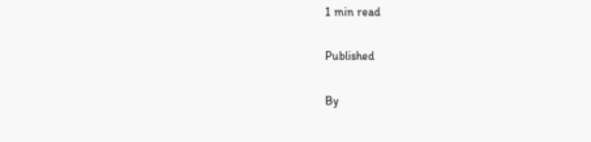1 min read

Published

By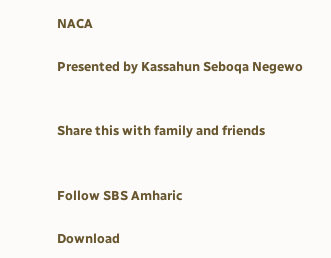NACA

Presented by Kassahun Seboqa Negewo


Share this with family and friends


Follow SBS Amharic

Download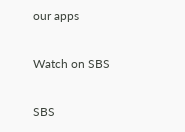our apps

Watch on SBS

SBS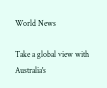World News

Take a global view with Australia's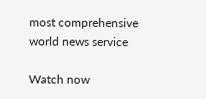most comprehensive world news service

Watch now